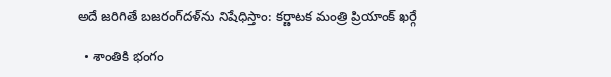అదే జరిగితే బజరంగ్‌‌దళ్‌ను నిషేధిస్తాం: కర్ణాటక మంత్రి ప్రియాంక్ ఖర్గే

  • శాంతికి భంగం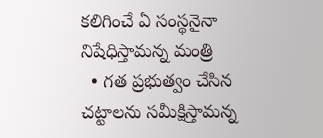కలిగించే ఏ సంస్థనైనా నిషేధిస్తామన్న మంత్రి
  • గత ప్రభుత్వం చేసిన చట్టాలను సమీక్షిస్తామన్న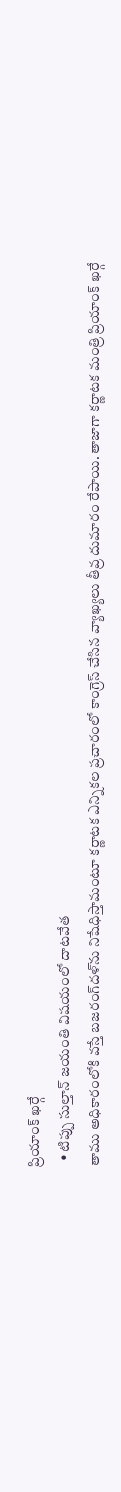ప్రియాంక్ ఖర్గే
  • టిప్పు సుల్తాన్ జయంతి విషయంలో దాటవేత
తాము అధికారంలోకి వస్తే బజరంగ్‌దళ్‌ను నిషేధిస్తామంటూ కర్ణాటక ఎన్నికల ప్రచారంలో కాంగ్రెస్ చేసిన వ్యాఖ్యలు తీవ్ర దుమారం రేపాయి. తాజాగా కర్ణాటక మంత్రి ప్రియాంక్ ఖర్గే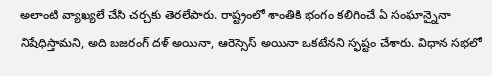అలాంటి వ్యాఖ్యలే చేసి చర్చకు తెరలేపారు. రాష్ట్రంలో శాంతికి భంగం కలిగించే ఏ సంఘాన్నైనా నిషేధిస్తామని, అది బజరంగ్ దళ్ అయినా, ఆరెస్సెస్ అయినా ఒకటేనని స్ఫష్టం చేశారు. విధాన సభలో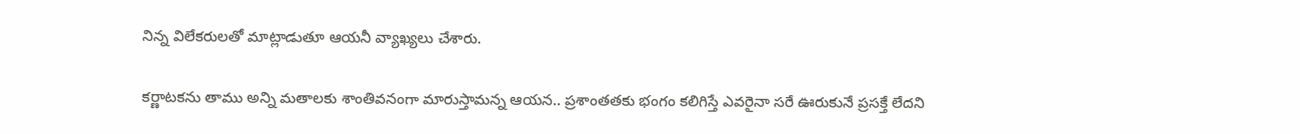నిన్న విలేకరులతో మాట్లాడుతూ ఆయనీ వ్యాఖ్యలు చేశారు.

కర్ణాటకను తాము అన్ని మతాలకు శాంతివనంగా మారుస్తామన్న ఆయన.. ప్రశాంతతకు భంగం కలిగిస్తే ఎవరైనా సరే ఊరుకునే ప్రసక్తే లేదని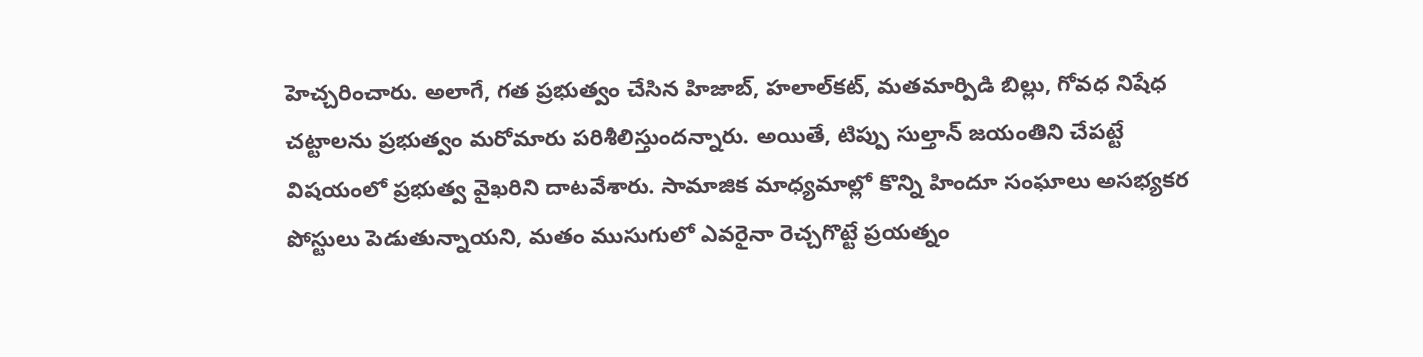హెచ్చరించారు. అలాగే, గత ప్రభుత్వం చేసిన హిజాబ్, హలాల్‌కట్, మతమార్పిడి బిల్లు, గోవధ నిషేధ చట్టాలను ప్రభుత్వం మరోమారు పరిశీలిస్తుందన్నారు. అయితే, టిప్పు సుల్తాన్ జయంతిని చేపట్టే విషయంలో ప్రభుత్వ వైఖరిని దాటవేశారు. సామాజిక మాధ్యమాల్లో కొన్ని హిందూ సంఘాలు అసభ్యకర పోస్టులు పెడుతున్నాయని, మతం ముసుగులో ఎవరైనా రెచ్చగొట్టే ప్రయత్నం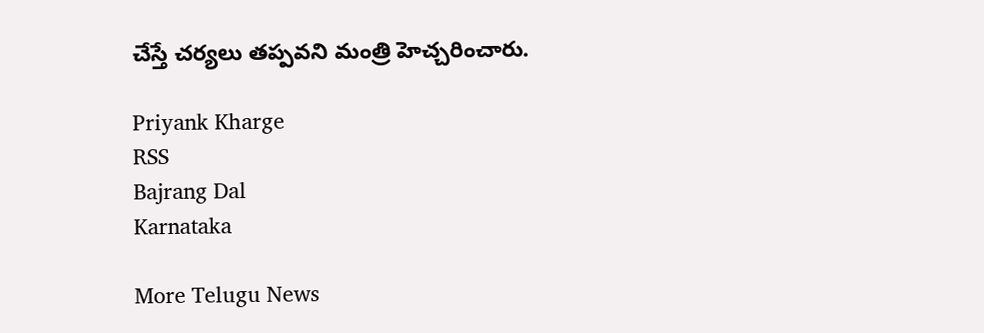చేస్తే చర్యలు తప్పవని మంత్రి హెచ్చరించారు.

Priyank Kharge
RSS
Bajrang Dal
Karnataka

More Telugu News